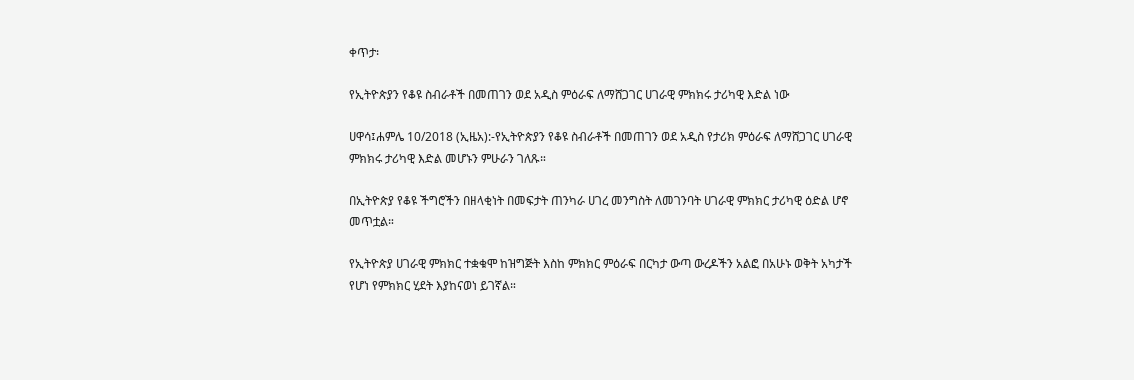ቀጥታ፡

የኢትዮጵያን የቆዩ ስብራቶች በመጠገን ወደ አዲስ ምዕራፍ ለማሸጋገር ሀገራዊ ምክክሩ ታሪካዊ እድል ነው

ሀዋሳ፤ሐምሌ 10/2018 (ኢዜአ):-የኢትዮጵያን የቆዩ ስብራቶች በመጠገን ወደ አዲስ የታሪክ ምዕራፍ ለማሸጋገር ሀገራዊ ምክክሩ ታሪካዊ እድል መሆኑን ምሁራን ገለጹ።

በኢትዮጵያ የቆዩ ችግሮችን በዘላቂነት በመፍታት ጠንካራ ሀገረ መንግስት ለመገንባት ሀገራዊ ምክክር ታሪካዊ ዕድል ሆኖ መጥቷል።

የኢትዮጵያ ሀገራዊ ምክክር ተቋቁሞ ከዝግጅት እስከ ምክክር ምዕራፍ በርካታ ውጣ ውረዶችን አልፎ በአሁኑ ወቅት አካታች የሆነ የምክክር ሂደት እያከናወነ ይገኛል።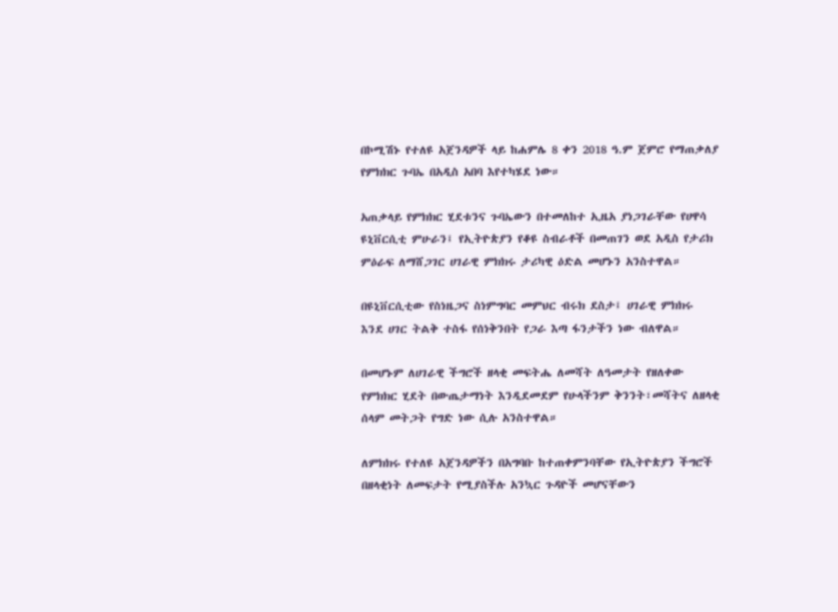በኮሚሽኑ የተለዩ አጀንዳዎች ላይ ከሐምሌ 8 ቀን 2018 ዓ.ም ጀምሮ የማጠቃለያ የምክክር ጉባኤ በአዲስ አበባ እየተካሄደ ነው።

አጠቃላይ የምክክር ሂደቱንና ጉባኤውን በተመለከተ ኢዜአ ያነጋገራቸው የሀዋሳ ዩኒቨርሲቲ ምሁራን፤ የኢትዮጵያን የቆዩ ስብራቶች በመጠገን ወደ አዲስ የታሪክ ምዕራፍ ለማሸጋገር ሀገራዊ ምክክሩ ታሪካዊ ዕድል መሆኑን አንስተዋል።

በዩኒቨርሲቲው የስነዜጋና ስነምግባር መምህር ብሩክ ደስታ፤ ሀገራዊ ምክክሩ እንደ ሀገር ትልቅ ተስፋ የሰነቅንበት የጋራ እጣ ፋንታችን ነው ብለዋል።

በመሆኑም ለሀገራዊ ችግሮች ዘላቂ መፍትሔ ለመሻት ለዓመታት የዘለቀው የምክክር ሂደት በውጤታማነት እንዲደመደም የሁላችንም ቅንንት፣መሻትና ለዘላቂ ሰላም መትጋት የግድ ነው ሲሉ አንስተዋል።

ለምክክሩ የተለዩ አጀንዳዎችን በአግባቡ ከተጠቀምንባቸው የኢትዮጵያን ችግሮች በዘላቂነት ለመፍታት የሚያስችሉ አንኳር ጉዳዮች መሆናቸውን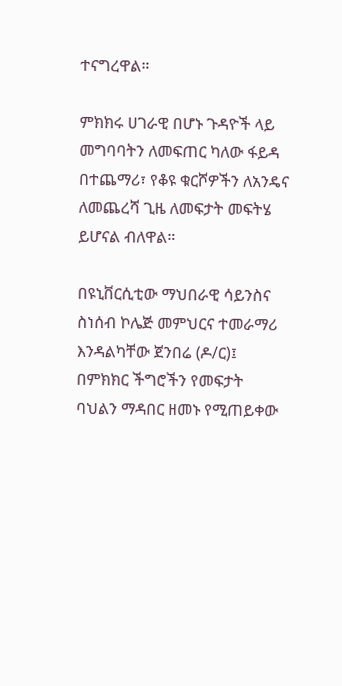ተናግረዋል።

ምክክሩ ሀገራዊ በሆኑ ጉዳዮች ላይ መግባባትን ለመፍጠር ካለው ፋይዳ በተጨማሪ፣ የቆዩ ቁርሾዎችን ለአንዴና ለመጨረሻ ጊዜ ለመፍታት መፍትሄ ይሆናል ብለዋል።

በዩኒቨርሲቲው ማህበራዊ ሳይንስና ስነሰብ ኮሌጅ መምህርና ተመራማሪ እንዳልካቸው ጀንበሬ (ዶ/ር)፤ በምክክር ችግሮችን የመፍታት ባህልን ማዳበር ዘመኑ የሚጠይቀው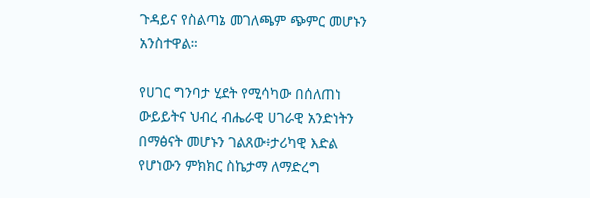ጉዳይና የስልጣኔ መገለጫም ጭምር መሆኑን አንስተዋል።

የሀገር ግንባታ ሂደት የሚሳካው በሰለጠነ ውይይትና ህብረ ብሔራዊ ሀገራዊ አንድነትን በማፅናት መሆኑን ገልጸው፥ታሪካዊ እድል የሆነውን ምክክር ስኬታማ ለማድረግ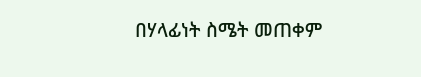በሃላፊነት ስሜት መጠቀም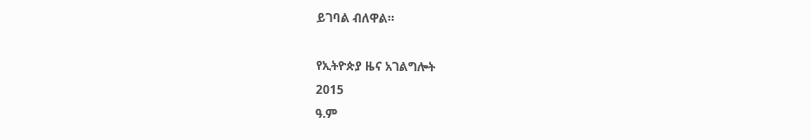ይገባል ብለዋል።

የኢትዮጵያ ዜና አገልግሎት
2015
ዓ.ም